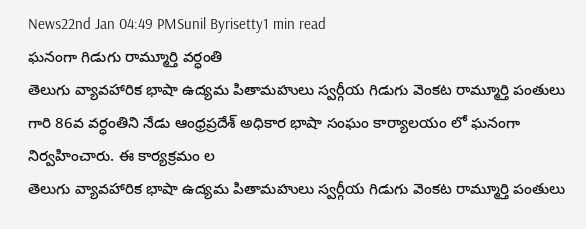News22nd Jan 04:49 PMSunil Byrisetty1 min read
ఘనంగా గిడుగు రామ్మూర్తి వర్ధంతి
తెలుగు వ్యావహారిక భాషా ఉద్యమ పితామహులు స్వర్గీయ గిడుగు వెంకట రామ్మూర్తి పంతులు గారి 86వ వర్ధంతిని నేడు ఆంధ్రప్రదేశ్ అధికార భాషా సంఘం కార్యాలయం లో ఘనంగా నిర్వహించారు. ఈ కార్యక్రమం ల
తెలుగు వ్యావహారిక భాషా ఉద్యమ పితామహులు స్వర్గీయ గిడుగు వెంకట రామ్మూర్తి పంతులు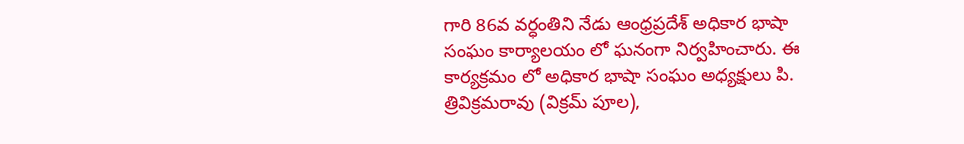గారి 86వ వర్ధంతిని నేడు ఆంధ్రప్రదేశ్ అధికార భాషా సంఘం కార్యాలయం లో ఘనంగా నిర్వహించారు. ఈ కార్యక్రమం లో అధికార భాషా సంఘం అధ్యక్షులు పి. త్రివిక్రమరావు (విక్రమ్ పూల),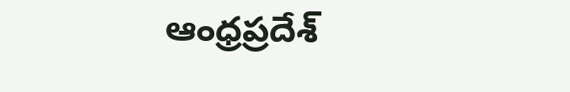ఆంధ్రప్రదేశ్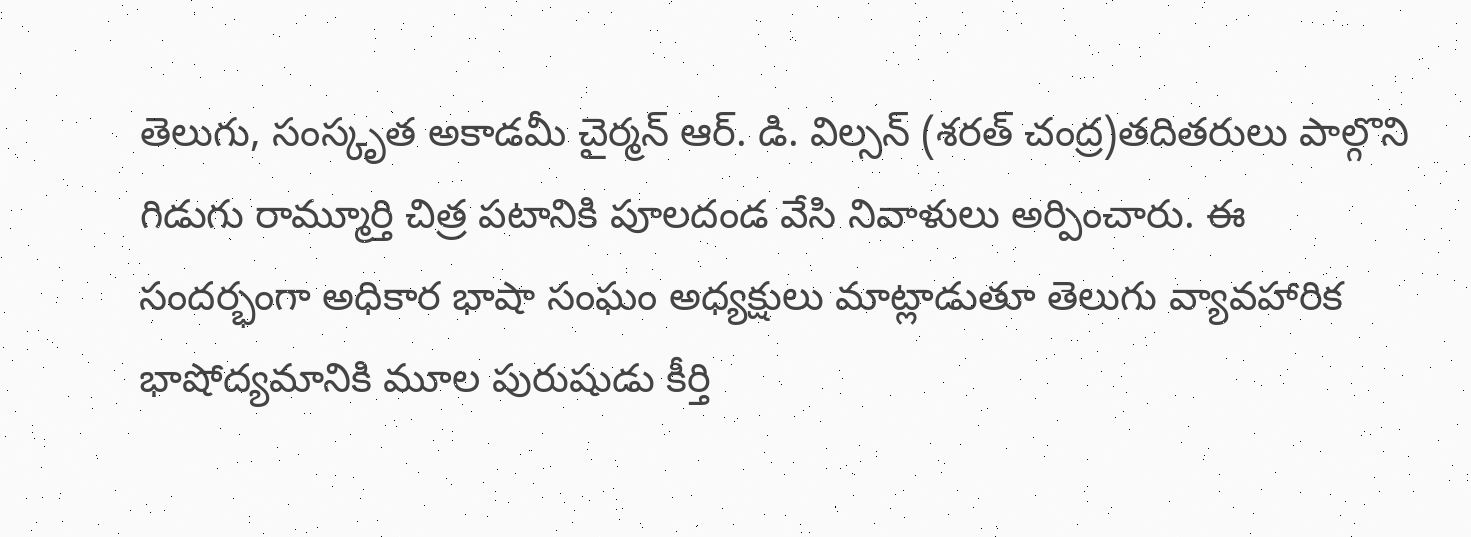తెలుగు, సంస్కృత అకాడమీ చైర్మన్ ఆర్. డి. విల్సన్ (శరత్ చంద్ర)తదితరులు పాల్గొని గిడుగు రామ్మూర్తి చిత్ర పటానికి పూలదండ వేసి నివాళులు అర్పించారు. ఈ సందర్భంగా అధికార భాషా సంఘం అధ్యక్షులు మాట్లాడుతూ తెలుగు వ్యావహారిక భాషోద్యమానికి మూల పురుషుడు కీర్తి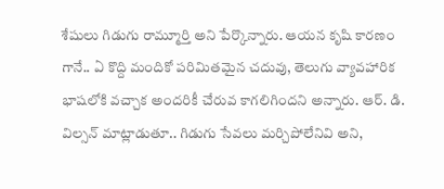శేషులు గిడుగు రామ్మూర్తి అని పేర్కొన్నారు. ఆయన కృషి కారణం గానే.. ఏ కొద్ది మందికో పరిమితమైన చదువు, తెలుగు వ్యావహారిక భాషలోకి వచ్చాక అందరికీ చేరువ కాగలిగిందని అన్నారు. ఆర్. డి. విల్సన్ మాట్లాడుతూ.. గిడుగు సేవలు మర్చిపోలేనివి అని,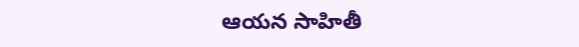ఆయన సాహితీ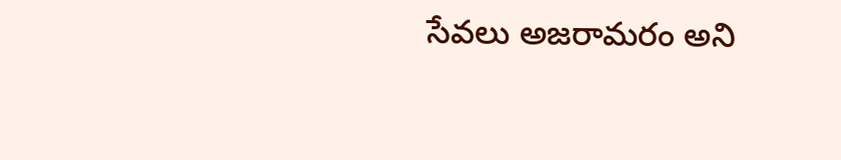సేవలు అజరామరం అని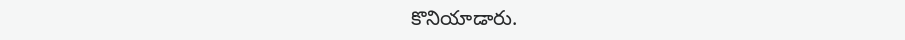కొనియాడారు.